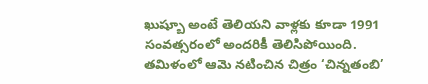ఖుష్బూ అంటే తెలియని వాళ్లకు కూడా 1991 సంవత్సరంలో అందరికీ తెలిసిపోయింది. తమిళంలో ఆమె నటించిన చిత్రం ‘చిన్నతంబి’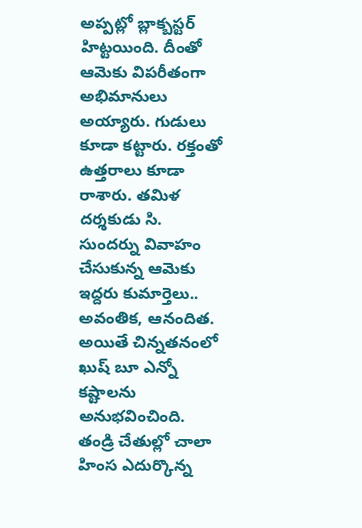అప్పట్లో బ్లాక్బస్టర్ హిట్టయింది. దీంతో ఆమెకు విపరీతంగా అభిమానులు అయ్యారు. గుడులు కూడా కట్టారు. రక్తంతో ఉత్తరాలు కూడా రాశారు. తమిళ దర్శకుడు సి. సుందర్ను వివాహం చేసుకున్న ఆమెకు ఇద్దరు కుమార్తెలు.. అవంతిక, ఆనందిత. అయితే చిన్నతనంలో ఖుష్ బూ ఎన్నో కష్టాలను అనుభవించింది.
తండ్రి చేతుల్లో చాలా హింస ఎదుర్కొన్న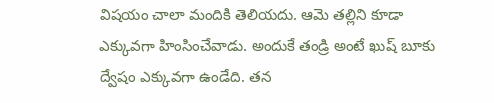విషయం చాలా మందికి తెలియదు. ఆమె తల్లిని కూడా ఎక్కువగా హింసించేవాడు. అందుకే తండ్రి అంటే ఖుష్ బూకు ద్వేషం ఎక్కువగా ఉండేది. తన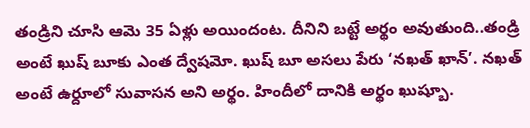తండ్రిని చూసి ఆమె 35 ఏళ్లు అయిందంట. దీనిని బట్టే అర్థం అవుతుంది..తండ్రి అంటే ఖుష్ బూకు ఎంత ద్వేషమో. ఖుష్ బూ అసలు పేరు ‘నఖత్ ఖాన్’. నఖత్ అంటే ఉర్దూలో సువాసన అని అర్థం. హిందీలో దానికి అర్థం ఖుష్బూ.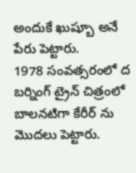అందుకే ఖుష్బూ అనే పేరు పెట్టారు.
1978 సంవత్సరంలో ద బర్నింగ్ ట్రైన్ చిత్రంలో బాలనటిగా కేరీర్ ను మొదలు పెట్టారు.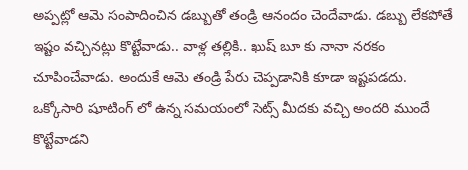అప్పట్లో ఆమె సంపాదించిన డబ్బుతో తండ్రి ఆనందం చెందేవాడు. డబ్బు లేకపోతే ఇష్టం వచ్చినట్లు కొట్టేవాడు.. వాళ్ల తల్లికి.. ఖుష్ బూ కు నానా నరకం చూపించేవాడు. అందుకే ఆమె తండ్రి పేరు చెప్పడానికి కూడా ఇష్టపడదు. ఒక్కోసారి షూటింగ్ లో ఉన్న సమయంలో సెట్స్ మీదకు వచ్చి అందరి ముందే కొట్టేవాడని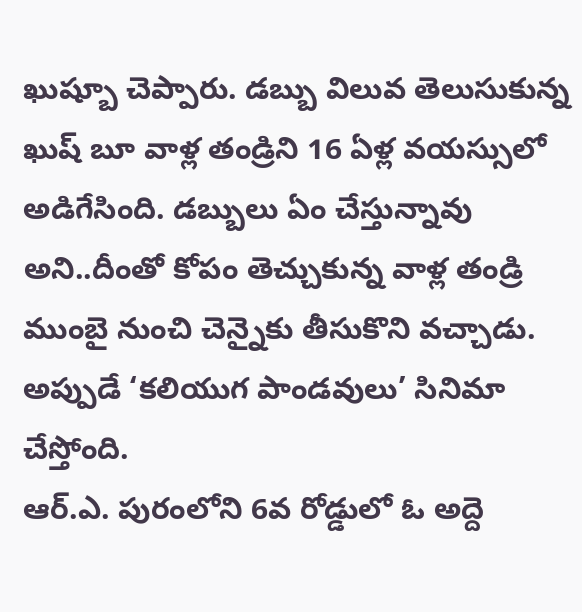ఖుష్బూ చెప్పారు. డబ్బు విలువ తెలుసుకున్న ఖుష్ బూ వాళ్ల తండ్రిని 16 ఏళ్ల వయస్సులో అడిగేసింది. డబ్బులు ఏం చేస్తున్నావు అని..దీంతో కోపం తెచ్చుకున్న వాళ్ల తండ్రి ముంబై నుంచి చెన్నైకు తీసుకొని వచ్చాడు. అప్పుడే ‘కలియుగ పాండవులు’ సినిమా చేస్తోంది.
ఆర్.ఎ. పురంలోని 6వ రోడ్డులో ఓ అద్దె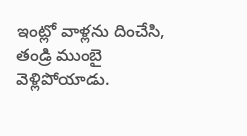ఇంట్లో వాళ్లను దించేసి, తండ్రి ముంబై వెళ్లిపోయాడు.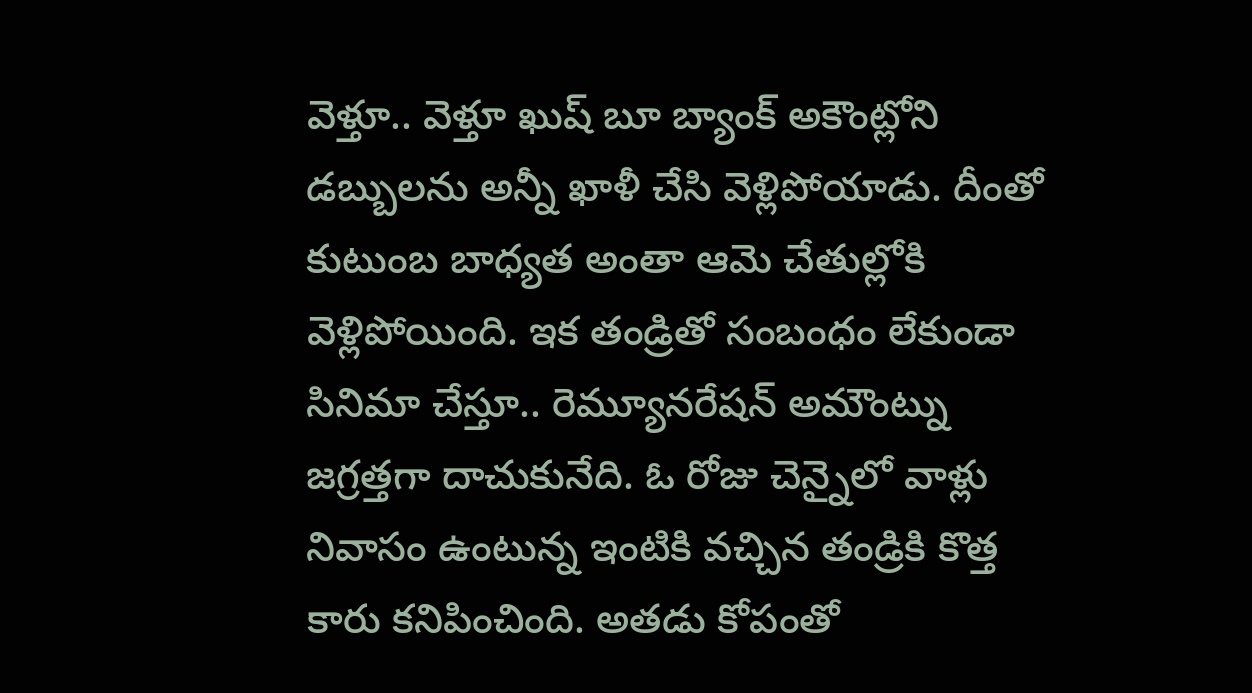వెళ్తూ.. వెళ్తూ ఖుష్ బూ బ్యాంక్ అకౌంట్లోని డబ్బులను అన్నీ ఖాళీ చేసి వెళ్లిపోయాడు. దీంతో కుటుంబ బాధ్యత అంతా ఆమె చేతుల్లోకి వెళ్లిపోయింది. ఇక తండ్రితో సంబంధం లేకుండా సినిమా చేస్తూ.. రెమ్యూనరేషన్ అమౌంట్ను జగ్రత్తగా దాచుకునేది. ఓ రోజు చెన్నైలో వాళ్లు నివాసం ఉంటున్న ఇంటికి వచ్చిన తండ్రికి కొత్త కారు కనిపించింది. అతడు కోపంతో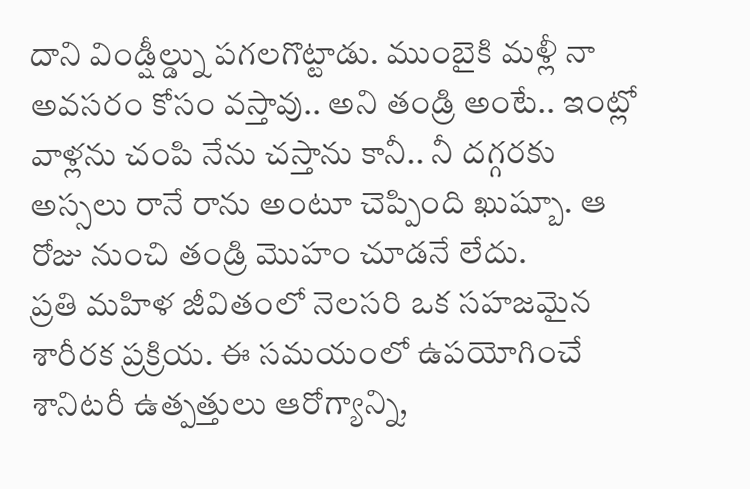దాని విండ్షీల్డ్ను పగలగొట్టాడు. ముంబైకి మళ్లీ నా అవసరం కోసం వస్తావు.. అని తండ్రి అంటే.. ఇంట్లో వాళ్లను చంపి నేను చస్తాను కానీ.. నీ దగ్గరకు అస్సలు రానే రాను అంటూ చెప్పింది ఖుష్బూ. ఆ రోజు నుంచి తండ్రి మొహం చూడనే లేదు.
ప్రతి మహిళ జీవితంలో నెలసరి ఒక సహజమైన శారీరక ప్రక్రియ. ఈ సమయంలో ఉపయోగించే శానిటరీ ఉత్పత్తులు ఆరోగ్యాన్ని,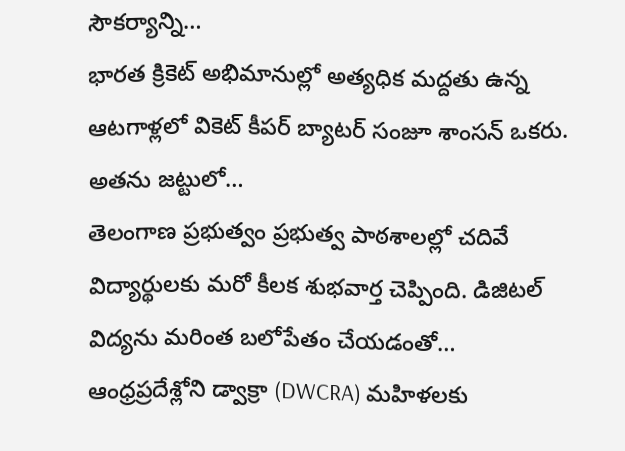సౌకర్యాన్ని…
భారత క్రికెట్ అభిమానుల్లో అత్యధిక మద్దతు ఉన్న ఆటగాళ్లలో వికెట్ కీపర్ బ్యాటర్ సంజూ శాంసన్ ఒకరు. అతను జట్టులో…
తెలంగాణ ప్రభుత్వం ప్రభుత్వ పాఠశాలల్లో చదివే విద్యార్థులకు మరో కీలక శుభవార్త చెప్పింది. డిజిటల్ విద్యను మరింత బలోపేతం చేయడంతో…
ఆంధ్రప్రదేశ్లోని డ్వాక్రా (DWCRA) మహిళలకు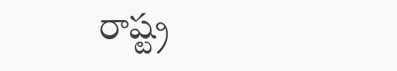రాష్ట్ర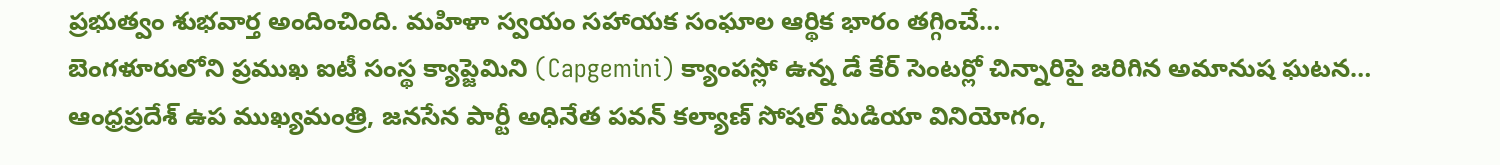ప్రభుత్వం శుభవార్త అందించింది. మహిళా స్వయం సహాయక సంఘాల ఆర్థిక భారం తగ్గించే…
బెంగళూరులోని ప్రముఖ ఐటీ సంస్థ క్యాప్జెమిని (Capgemini) క్యాంపస్లో ఉన్న డే కేర్ సెంటర్లో చిన్నారిపై జరిగిన అమానుష ఘటన…
ఆంధ్రప్రదేశ్ ఉప ముఖ్యమంత్రి, జనసేన పార్టీ అధినేత పవన్ కల్యాణ్ సోషల్ మీడియా వినియోగం,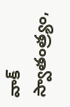వాక్ స్వాతంత్ర్యం,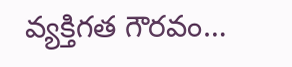వ్యక్తిగత గౌరవం…